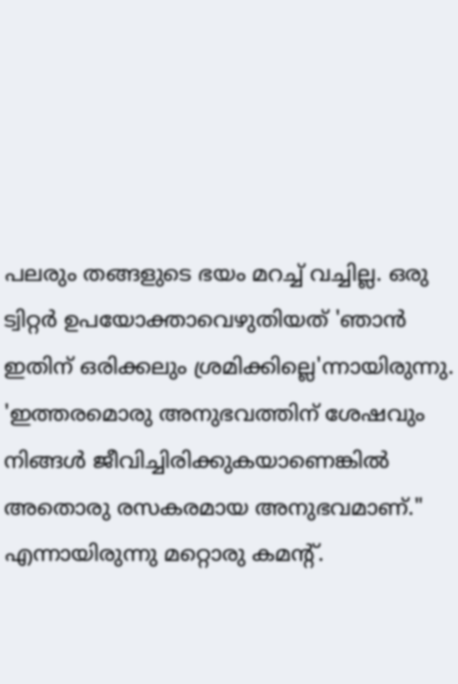പലരും തങ്ങളുടെ ഭയം മറച്ച് വച്ചില്ല. ഒരു ട്വിറ്റര്‍ ഉപയോക്താവെഴുതിയത് 'ഞാന്‍ ഇതിന് ഒരിക്കലും ശ്രമിക്കില്ലെ'ന്നായിരുന്നു.  'ഇത്തരമൊരു അനുഭവത്തിന് ശേഷവും നിങ്ങൾ ജീവിച്ചിരിക്കുകയാണെങ്കില്‍ അതൊരു രസകരമായ അനുഭവമാണ്." എന്നായിരുന്നു മറ്റൊരു കമന്‍റ്.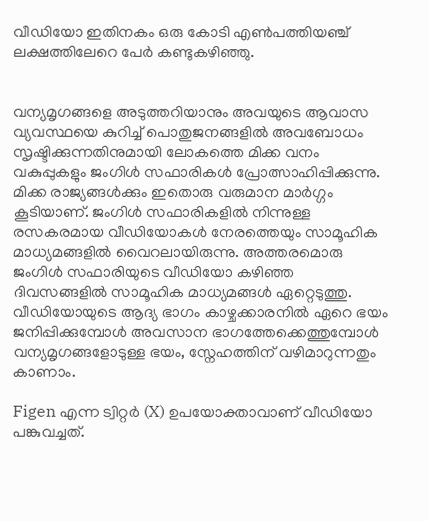വീഡിയോ ഇതിനകം ഒരു കോടി എണ്‍പത്തിയഞ്ച് ലക്ഷത്തിലേറെ പേര്‍ കണ്ടുകഴിഞ്ഞു.


വന്യമൃഗങ്ങളെ അടുത്തറിയാനും അവയുടെ ആവാസ വ്യവസ്ഥയെ കുറിച്ച് പൊതുജനങ്ങളില്‍ അവബോധം സൃഷ്ടിക്കുന്നതിനുമായി ലോകത്തെ മിക്ക വനം വകുപ്പുകളും ജംഗിള്‍ സഫാരികള്‍ പ്രോത്സാഹിപ്പിക്കുന്നു. മിക്ക രാജ്യങ്ങള്‍ക്കും ഇതൊരു വരുമാന മാര്‍ഗ്ഗം കൂടിയാണ്. ജംഗിള്‍ സഫാരികളില്‍ നിന്നുള്ള രസകരമായ വീഡിയോകള്‍ നേരത്തെയും സാമൂഹിക മാധ്യമങ്ങളില്‍ വൈറലായിരുന്നു. അത്തരമൊരു ജംഗിള്‍ സഫാരിയുടെ വീഡിയോ കഴിഞ്ഞ ദിവസങ്ങളില്‍ സാമൂഹിക മാധ്യമങ്ങള്‍ ഏറ്റെടുത്തു. വീഡിയോയുടെ ആദ്യ ഭാഗം കാഴ്ചക്കാരനില്‍ ഏറെ ഭയം ജനിപ്പിക്കുമ്പോള്‍ അവസാന ഭാഗത്തേക്കെത്തുമ്പോള്‍ വന്യമൃഗങ്ങളോടുള്ള ഭയം, സ്നേഹത്തിന് വഴിമാറുന്നതും കാണാം.

Figen എന്ന ട്വിറ്റര്‍ (X) ഉപയോക്താവാണ് വീഡിയോ പങ്കുവച്ചത്.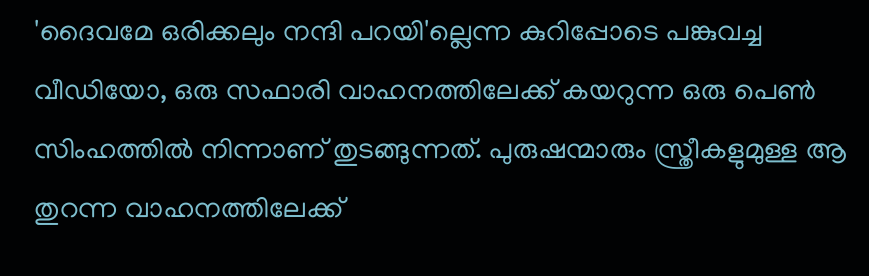'ദൈവമേ ഒരിക്കലും നന്ദി പറയി'ല്ലെന്ന കുറിപ്പോടെ പങ്കുവച്ച വീഡിയോ, ഒരു സഫാരി വാഹനത്തിലേക്ക് കയറുന്ന ഒരു പെണ്‍ സിംഹത്തില്‍ നിന്നാണ് തുടങ്ങുന്നത്. പുരുഷന്മാരും സ്ത്രീകളുമുള്ള ആ തുറന്ന വാഹനത്തിലേക്ക്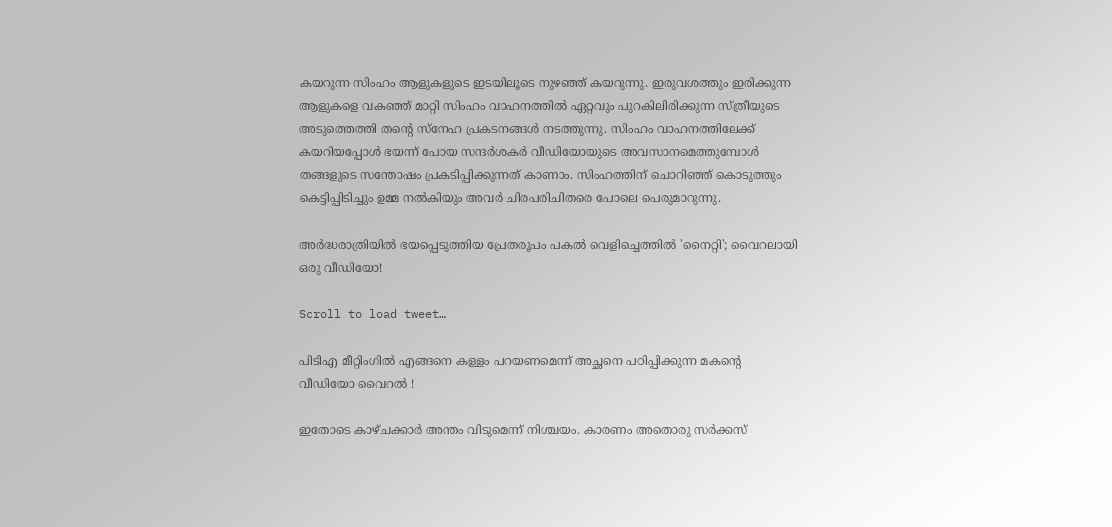കയറുന്ന സിംഹം ആളുകളുടെ ഇടയിലൂടെ നുഴഞ്ഞ് കയറുന്നു. ഇരുവശത്തും ഇരിക്കുന്ന ആളുകളെ വകഞ്ഞ് മാറ്റി സിംഹം വാഹനത്തില്‍ ഏറ്റവും പുറകിലിരിക്കുന്ന സ്ത്രീയുടെ അടുത്തെത്തി തന്‍റെ സ്നേഹ പ്രകടനങ്ങള്‍ നടത്തുന്നു. സിംഹം വാഹനത്തിലേക്ക് കയറിയപ്പോള്‍ ഭയന്ന് പോയ സന്ദര്‍ശകര്‍ വീഡിയോയുടെ അവസാനമെത്തുമ്പോള്‍ തങ്ങളുടെ സന്തോഷം പ്രകടിപ്പിക്കുന്നത് കാണാം. സിംഹത്തിന് ചൊറിഞ്ഞ് കൊടുത്തും കെട്ടിപ്പിടിച്ചും ഉമ്മ നല്‍കിയും അവര്‍ ചിരപരിചിതരെ പോലെ പെരുമാറുന്നു.

അര്‍ദ്ധരാത്രിയില്‍ ഭയപ്പെടുത്തിയ പ്രേതരൂപം പകല്‍ വെളിച്ചെത്തില്‍ 'നൈറ്റി'; വൈറലായി ഒരു വീഡിയോ!

Scroll to load tweet…

പിടിഎ മീറ്റിംഗിൽ എങ്ങനെ കള്ളം പറയണമെന്ന് അച്ഛനെ പഠിപ്പിക്കുന്ന മകന്‍റെ വീഡിയോ വൈറല്‍ !

ഇതോടെ കാഴ്ചക്കാര്‍ അന്തം വിടുമെന്ന് നിശ്ചയം. കാരണം അതൊരു സര്‍ക്കസ്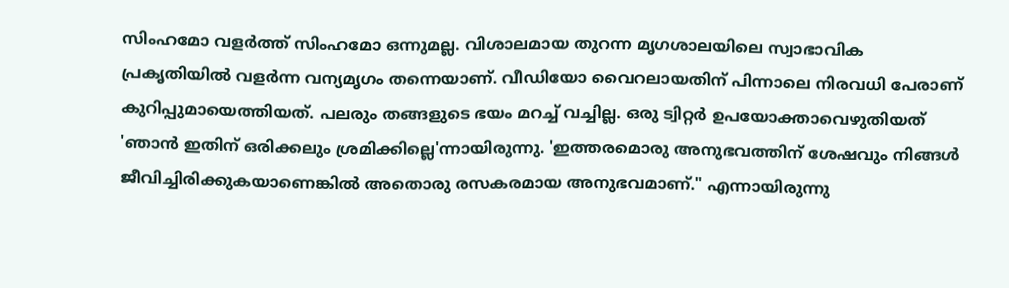സിംഹമോ വളര്‍ത്ത് സിംഹമോ ഒന്നുമല്ല. വിശാലമായ തുറന്ന മൃഗശാലയിലെ സ്വാഭാവിക പ്രകൃതിയില്‍ വളര്‍ന്ന വന്യമൃഗം തന്നെയാണ്. വീഡിയോ വൈറലായതിന് പിന്നാലെ നിരവധി പേരാണ് കുറിപ്പുമായെത്തിയത്. പലരും തങ്ങളുടെ ഭയം മറച്ച് വച്ചില്ല. ഒരു ട്വിറ്റര്‍ ഉപയോക്താവെഴുതിയത് 'ഞാന്‍ ഇതിന് ഒരിക്കലും ശ്രമിക്കില്ലെ'ന്നായിരുന്നു. 'ഇത്തരമൊരു അനുഭവത്തിന് ശേഷവും നിങ്ങൾ ജീവിച്ചിരിക്കുകയാണെങ്കില്‍ അതൊരു രസകരമായ അനുഭവമാണ്." എന്നായിരുന്നു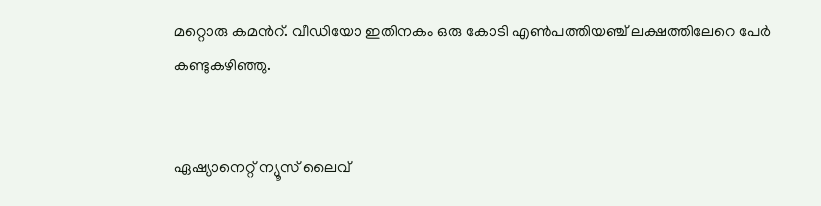മറ്റൊരു കമന്‍റ്. വീഡിയോ ഇതിനകം ഒരു കോടി എണ്‍പത്തിയഞ്ച് ലക്ഷത്തിലേറെ പേര്‍ കണ്ടുകഴിഞ്ഞു.


ഏഷ്യാനെറ്റ് ന്യൂസ് ലൈവ്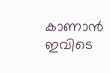കാണാന്‍ ഇവിടെ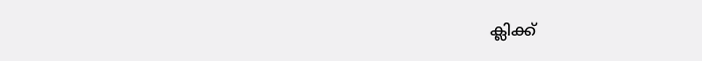ക്ലിക്ക്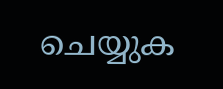ചെയ്യുക